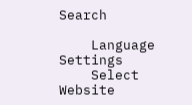Search

    Language Settings
    Select Website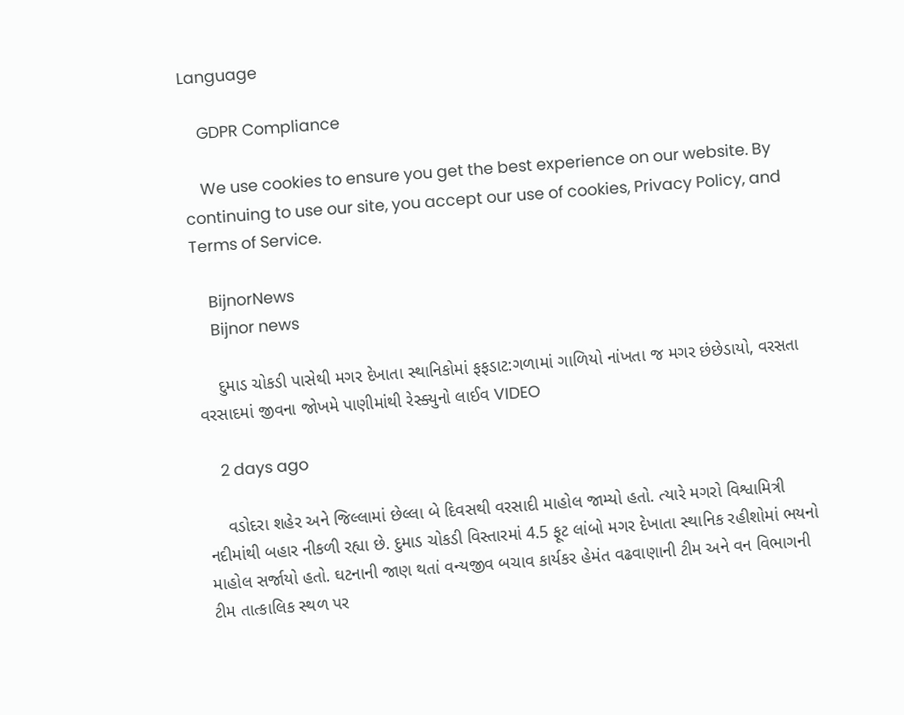Language

    GDPR Compliance

    We use cookies to ensure you get the best experience on our website. By continuing to use our site, you accept our use of cookies, Privacy Policy, and Terms of Service.

    BijnorNews
    Bijnor news

    દુમાડ ચોકડી પાસેથી મગર દેખાતા સ્થાનિકોમાં ફફડાટ:ગળામાં ગાળિયો નાંખતા જ મગર છંછેડાયો, વરસતા વરસાદમાં જીવના જોખમે પાણીમાંથી રેસ્ક્યુનો લાઈવ VIDEO

    2 days ago

    વડોદરા શહેર અને જિલ્લામાં છેલ્લા બે દિવસથી વરસાદી માહોલ જામ્યો હતો. ત્યારે મગરો વિશ્વામિત્રી નદીમાંથી બહાર નીકળી રહ્યા છે. દુમાડ ચોકડી વિસ્તારમાં 4.5 ફૂટ લાંબો મગર દેખાતા સ્થાનિક રહીશોમાં ભયનો માહોલ સર્જાયો હતો. ઘટનાની જાણ થતાં વન્યજીવ બચાવ કાર્યકર હેમંત વઢવાણાની ટીમ અને વન વિભાગની ટીમ તાત્કાલિક સ્થળ પર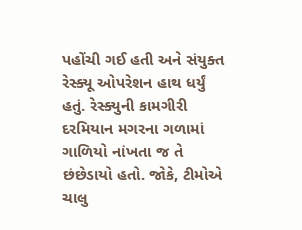પહોંચી ગઈ હતી અને સંયુક્ત રેસ્ક્યૂ ઓપરેશન હાથ ધર્યું હતું. રેસ્ક્યુની કામગીરી દરમિયાન મગરના ગળામાં ગાળિયો નાંખતા જ તે છંછેડાયો હતો. જોકે, ટીમોએ ચાલુ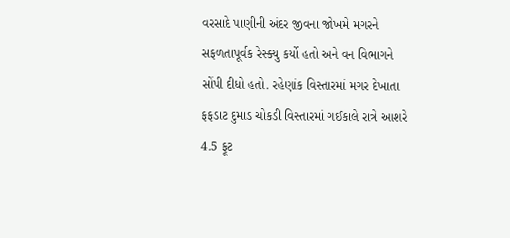વરસાદે પાણીની અંદર જીવના જોખમે મગરને સફળતાપૂર્વક રેસ્ક્યુ કર્યો હતો અને વન વિભાગને સોંપી દીધો હતો. રહેણાંક વિસ્તારમાં મગર દેખાતા ફફડાટ દુમાડ ચોકડી વિસ્તારમાં ગઈકાલે રાત્રે આશરે 4.5 ફૂટ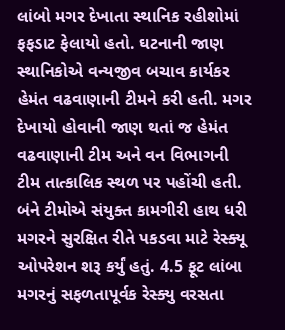લાંબો મગર દેખાતા સ્થાનિક રહીશોમાં ફફડાટ ફેલાયો હતો. ઘટનાની જાણ સ્થાનિકોએ વન્યજીવ બચાવ કાર્યકર હેમંત વઢવાણાની ટીમને કરી હતી. મગર દેખાયો હોવાની જાણ થતાં જ હેમંત વઢવાણાની ટીમ અને વન વિભાગની ટીમ તાત્કાલિક સ્થળ પર પહોંચી હતી. બંને ટીમોએ સંયુક્ત કામગીરી હાથ ધરી મગરને સુરક્ષિત રીતે પકડવા માટે રેસ્ક્યૂ ઓપરેશન શરૂ કર્યું હતું. 4.5 ફૂટ લાંબા મગરનું સફળતાપૂર્વક રેસ્ક્યુ વરસતા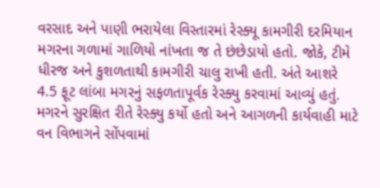વરસાદ અને પાણી ભરાયેલા વિસ્તારમાં રેસ્ક્યૂ કામગીરી દરમિયાન મગરના ગળામાં ગાળિયો નાંખતા જ તે છંછેડાયો હતો. જોકે, ટીમે ધીરજ અને કુશળતાથી કામગીરી ચાલુ રાખી હતી. અંતે આશરે 4.5 ફૂટ લાંબા મગરનું સફળતાપૂર્વક રેસ્ક્યુ કરવામાં આવ્યું હતું. મગરને સુરક્ષિત રીતે રેસ્ક્યુ કર્યો હતો અને આગળની કાર્યવાહી માટે વન વિભાગને સોંપવામાં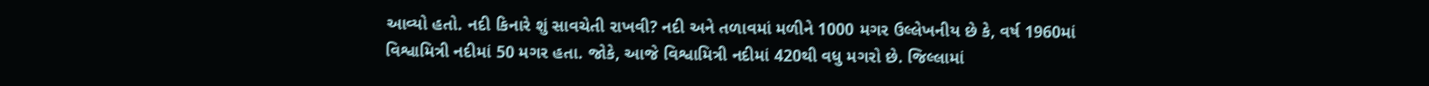આવ્યો હતો. નદી કિનારે શું સાવચેતી રાખવી? નદી અને તળાવમાં મળીને 1000 મગર ઉલ્લેખનીય છે કે, વર્ષ 1960માં વિશ્વામિત્રી નદીમાં 50 મગર હતા. જોકે, આજે વિશ્વામિત્રી નદીમાં 420થી વધુ મગરો છે. જિલ્લામાં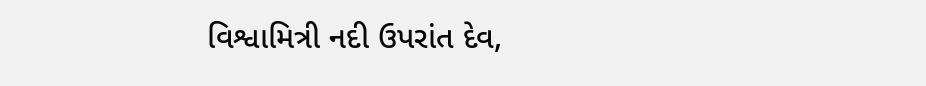વિશ્વામિત્રી નદી ઉપરાંત દેવ,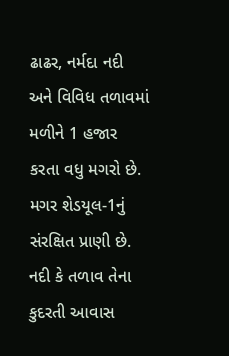ઢાઢર, નર્મદા નદી અને વિવિધ તળાવમાં મળીને 1 હજાર કરતા વધુ મગરો છે. મગર શેડયૂલ-1નું સંરક્ષિત પ્રાણી છે. નદી કે તળાવ તેના કુદરતી આવાસ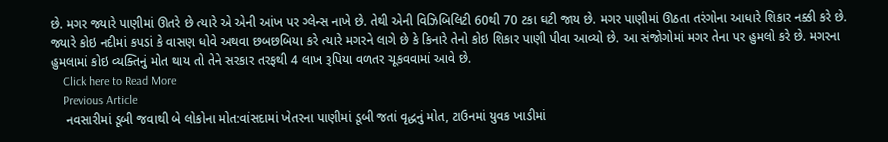છે. મગર જ્યારે પાણીમાં ઊતરે છે ત્યારે એ એની આંખ પર ગ્લેન્સ નાખે છે. તેથી એની વિઝિબિલિટી 60થી 70 ટકા ઘટી જાય છે. મગર પાણીમાં ઊઠતા તરંગોના આધારે શિકાર નક્કી કરે છે. જ્યારે કોઇ નદીમાં કપડાં કે વાસણ ધોવે અથવા છબછબિયા કરે ત્યારે મગરને લાગે છે કે કિનારે તેનો કોઇ શિકાર પાણી પીવા આવ્યો છે. આ સંજોગોમાં મગર તેના પર હુમલો કરે છે. મગરના હુમલામાં કોઇ વ્યક્તિનું મોત થાય તો તેને સરકાર તરફથી 4 લાખ રૂપિયા વળતર ચૂકવવામાં આવે છે.
    Click here to Read More
    Previous Article
    નવસારીમાં ડૂબી જવાથી બે લોકોના મોત:વાંસદામાં ખેતરના પાણીમાં ડૂબી જતાં વૃદ્ધનું મોત, ટાઉનમાં યુવક ખાડીમાં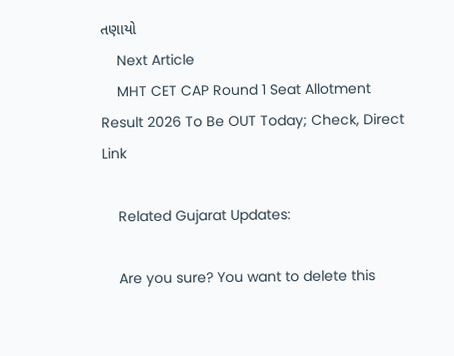તણાયો
    Next Article
    MHT CET CAP Round 1 Seat Allotment Result 2026 To Be OUT Today; Check, Direct Link

    Related Gujarat Updates:

    Are you sure? You want to delete this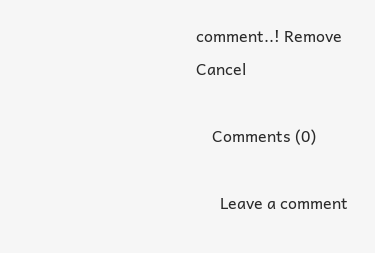comment..! Remove Cancel

    Comments (0)

      Leave a comment